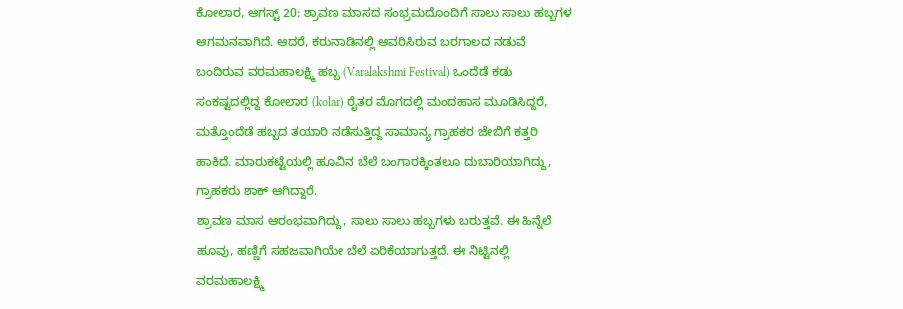ಕೋಲಾರ, ಆಗಸ್ಟ್ 20: ಶ್ರಾವಣ ಮಾಸದ ಸಂಭ್ರಮದೊಂದಿಗೆ ಸಾಲು ಸಾಲು ಹಬ್ಬಗಳ ಆಗಮನವಾಗಿದೆ. ಆದರೆ, ಕರುನಾಡಿನಲ್ಲಿ ಆವರಿಸಿರುವ ಬರಗಾಲದ ನಡುವೆ ಬಂದಿರುವ ವರಮಹಾಲಕ್ಷ್ಮಿ ಹಬ್ಬ (Varalakshmi Festival) ಒಂದೆಡೆ ಕಡು ಸಂಕಷ್ಟದಲ್ಲಿದ್ದ ಕೋಲಾರ (kolar) ರೈತರ ಮೊಗದಲ್ಲಿ ಮಂದಹಾಸ ಮೂಡಿಸಿದ್ದರೆ, ಮತ್ತೊಂದೆಡೆ ಹಬ್ಬದ ತಯಾರಿ ನಡೆಸುತ್ತಿದ್ದ ಸಾಮಾನ್ಯ ಗ್ರಾಹಕರ ಜೇಬಿಗೆ ಕತ್ತರಿ ಹಾಕಿದೆ. ಮಾರುಕಟ್ಟೆಯಲ್ಲಿ ಹೂವಿನ ಬೆಲೆ ಬಂಗಾರಕ್ಕಿಂತಲೂ ದುಬಾರಿಯಾಗಿದ್ದು, ಗ್ರಾಹಕರು ಶಾಕ್ ಆಗಿದ್ದಾರೆ.
ಶ್ರಾವಣ ಮಾಸ ಆರಂಭವಾಗಿದ್ದು, ಸಾಲು ಸಾಲು ಹಬ್ಬಗಳು ಬರುತ್ತವೆ. ಈ ಹಿನ್ನೆಲೆ ಹೂವು, ಹಣ್ಣಿಗೆ ಸಹಜವಾಗಿಯೇ ಬೆಲೆ ಏರಿಕೆಯಾಗುತ್ತದೆ. ಈ ನಿಟ್ಟಿನಲ್ಲಿ ವರಮಹಾಲಕ್ಷ್ಮಿ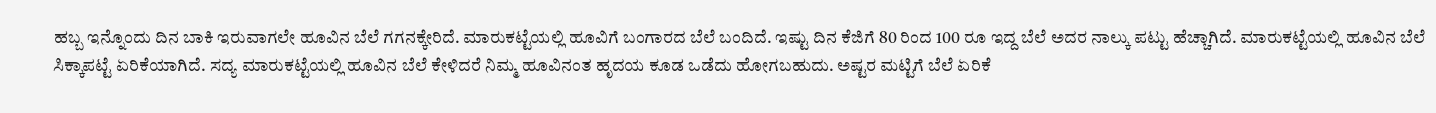ಹಬ್ಬ ಇನ್ನೊಂದು ದಿನ ಬಾಕಿ ಇರುವಾಗಲೇ ಹೂವಿನ ಬೆಲೆ ಗಗನಕ್ಕೇರಿದೆ. ಮಾರುಕಟ್ಟೆಯಲ್ಲಿ ಹೂವಿಗೆ ಬಂಗಾರದ ಬೆಲೆ ಬಂದಿದೆ. ಇಷ್ಟು ದಿನ ಕೆಜಿಗೆ 80 ರಿಂದ 100 ರೂ ಇದ್ದ ಬೆಲೆ ಅದರ ನಾಲ್ಕು ಪಟ್ಟು ಹೆಚ್ಚಾಗಿದೆ. ಮಾರುಕಟ್ಟೆಯಲ್ಲಿ ಹೂವಿನ ಬೆಲೆ ಸಿಕ್ಕಾಪಟ್ಟೆ ಏರಿಕೆಯಾಗಿದೆ. ಸದ್ಯ ಮಾರುಕಟ್ಟೆಯಲ್ಲಿ ಹೂವಿನ ಬೆಲೆ ಕೇಳಿದರೆ ನಿಮ್ಮ ಹೂವಿನಂತ ಹೃದಯ ಕೂಡ ಒಡೆದು ಹೋಗಬಹುದು. ಅಷ್ಟರ ಮಟ್ಟಿಗೆ ಬೆಲೆ ಏರಿಕೆ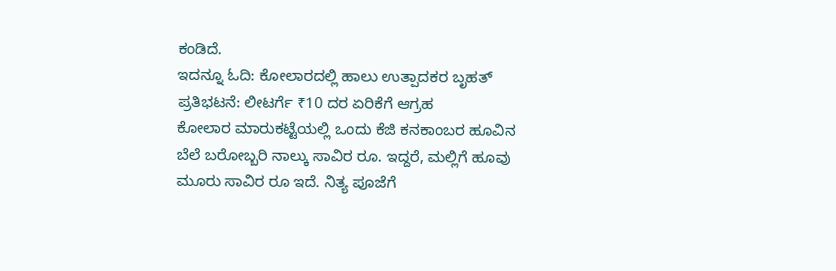ಕಂಡಿದೆ.
ಇದನ್ನೂ ಓದಿ: ಕೋಲಾರದಲ್ಲಿ ಹಾಲು ಉತ್ಪಾದಕರ ಬೃಹತ್ ಪ್ರತಿಭಟನೆ: ಲೀಟರ್ಗೆ ₹10 ದರ ಏರಿಕೆಗೆ ಆಗ್ರಹ
ಕೋಲಾರ ಮಾರುಕಟ್ಟೆಯಲ್ಲಿ ಒಂದು ಕೆಜಿ ಕನಕಾಂಬರ ಹೂವಿನ ಬೆಲೆ ಬರೋಬ್ಬರಿ ನಾಲ್ಕು ಸಾವಿರ ರೂ. ಇದ್ದರೆ, ಮಲ್ಲಿಗೆ ಹೂವು ಮೂರು ಸಾವಿರ ರೂ ಇದೆ. ನಿತ್ಯ ಪೂಜೆಗೆ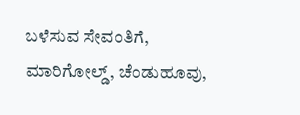ಬಳೆಸುವ ಸೇವಂತಿಗೆ, ಮಾರಿಗೋಲ್ಡ್, ಚೆಂಡುಹೂವು,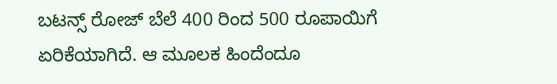ಬಟನ್ಸ್ ರೋಜ್ ಬೆಲೆ 400 ರಿಂದ 500 ರೂಪಾಯಿಗೆ ಏರಿಕೆಯಾಗಿದೆ. ಆ ಮೂಲಕ ಹಿಂದೆಂದೂ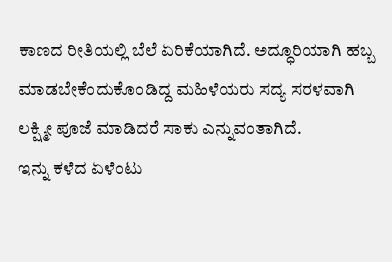ಕಾಣದ ರೀತಿಯಲ್ಲಿ ಬೆಲೆ ಏರಿಕೆಯಾಗಿದೆ. ಅದ್ಧೂರಿಯಾಗಿ ಹಬ್ಬ ಮಾಡಬೇಕೆಂದುಕೊಂಡಿದ್ದ ಮಹಿಳೆಯರು ಸದ್ಯ ಸರಳವಾಗಿ ಲಕ್ಷ್ಮೀ ಪೂಜೆ ಮಾಡಿದರೆ ಸಾಕು ಎನ್ನುವಂತಾಗಿದೆ.
ಇನ್ನು ಕಳೆದ ಏಳೆಂಟು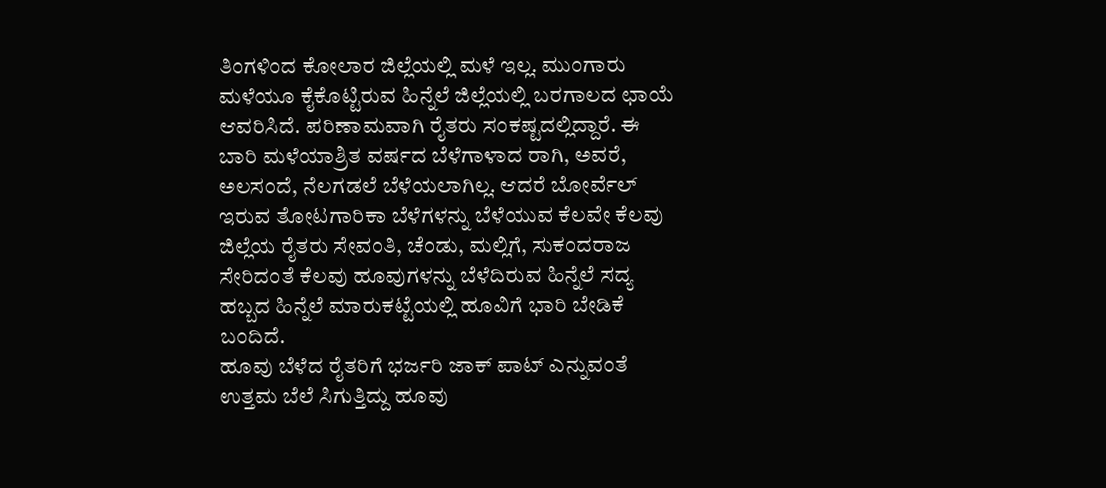ತಿಂಗಳಿಂದ ಕೋಲಾರ ಜಿಲ್ಲೆಯಲ್ಲಿ ಮಳೆ ಇಲ್ಲ. ಮುಂಗಾರು ಮಳೆಯೂ ಕೈಕೊಟ್ಟಿರುವ ಹಿನ್ನೆಲೆ ಜಿಲ್ಲೆಯಲ್ಲಿ ಬರಗಾಲದ ಛಾಯೆ ಆವರಿಸಿದೆ. ಪರಿಣಾಮವಾಗಿ ರೈತರು ಸಂಕಷ್ಟದಲ್ಲಿದ್ದಾರೆ. ಈ ಬಾರಿ ಮಳೆಯಾಶ್ರಿತ ವರ್ಷದ ಬೆಳೆಗಾಳಾದ ರಾಗಿ, ಅವರೆ, ಅಲಸಂದೆ, ನೆಲಗಡಲೆ ಬೆಳೆಯಲಾಗಿಲ್ಲ. ಆದರೆ ಬೋರ್ವೆಲ್ ಇರುವ ತೋಟಗಾರಿಕಾ ಬೆಳೆಗಳನ್ನು ಬೆಳೆಯುವ ಕೆಲವೇ ಕೆಲವು ಜಿಲ್ಲೆಯ ರೈತರು ಸೇವಂತಿ, ಚೆಂಡು, ಮಲ್ಲಿಗೆ, ಸುಕಂದರಾಜ ಸೇರಿದಂತೆ ಕೆಲವು ಹೂವುಗಳನ್ನು ಬೆಳೆದಿರುವ ಹಿನ್ನೆಲೆ ಸದ್ಯ ಹಬ್ಬದ ಹಿನ್ನೆಲೆ ಮಾರುಕಟ್ಟೆಯಲ್ಲಿ ಹೂವಿಗೆ ಭಾರಿ ಬೇಡಿಕೆ ಬಂದಿದೆ.
ಹೂವು ಬೆಳೆದ ರೈತರಿಗೆ ಭರ್ಜರಿ ಜಾಕ್ ಪಾಟ್ ಎನ್ನುವಂತೆ ಉತ್ತಮ ಬೆಲೆ ಸಿಗುತ್ತಿದ್ದು ಹೂವು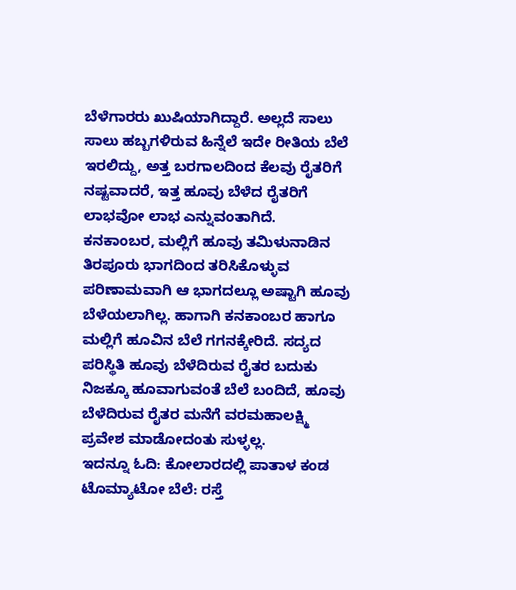ಬೆಳೆಗಾರರು ಖುಷಿಯಾಗಿದ್ದಾರೆ. ಅಲ್ಲದೆ ಸಾಲು ಸಾಲು ಹಬ್ಬಗಳಿರುವ ಹಿನ್ನೆಲೆ ಇದೇ ರೀತಿಯ ಬೆಲೆ ಇರಲಿದ್ದು, ಅತ್ತ ಬರಗಾಲದಿಂದ ಕೆಲವು ರೈತರಿಗೆ ನಷ್ಟವಾದರೆ, ಇತ್ತ ಹೂವು ಬೆಳೆದ ರೈತರಿಗೆ ಲಾಭವೋ ಲಾಭ ಎನ್ನುವಂತಾಗಿದೆ. ಕನಕಾಂಬರ, ಮಲ್ಲಿಗೆ ಹೂವು ತಮಿಳುನಾಡಿನ ತಿರಪೂರು ಭಾಗದಿಂದ ತರಿಸಿಕೊಳ್ಳುವ ಪರಿಣಾಮವಾಗಿ ಆ ಭಾಗದಲ್ಲೂ ಅಷ್ಟಾಗಿ ಹೂವು ಬೆಳೆಯಲಾಗಿಲ್ಲ. ಹಾಗಾಗಿ ಕನಕಾಂಬರ ಹಾಗೂ ಮಲ್ಲಿಗೆ ಹೂವಿನ ಬೆಲೆ ಗಗನಕ್ಕೇರಿದೆ. ಸದ್ಯದ ಪರಿಸ್ಥಿತಿ ಹೂವು ಬೆಳೆದಿರುವ ರೈತರ ಬದುಕು ನಿಜಕ್ಕೂ ಹೂವಾಗುವಂತೆ ಬೆಲೆ ಬಂದಿದೆ, ಹೂವು ಬೆಳೆದಿರುವ ರೈತರ ಮನೆಗೆ ವರಮಹಾಲಕ್ಷ್ಮಿ ಪ್ರವೇಶ ಮಾಡೋದಂತು ಸುಳ್ಳಲ್ಲ.
ಇದನ್ನೂ ಓದಿ: ಕೋಲಾರದಲ್ಲಿ ಪಾತಾಳ ಕಂಡ ಟೊಮ್ಯಾಟೋ ಬೆಲೆ: ರಸ್ತೆ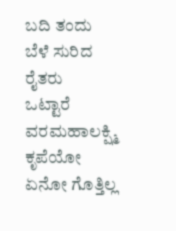ಬದಿ ತಂದು ಬೆಳೆ ಸುರಿದ ರೈತರು
ಒಟ್ಟಾರೆ ವರಮಹಾಲಕ್ಷ್ಮಿ ಕೃಪೆಯೋ ಏನೋ ಗೊತ್ತಿಲ್ಲ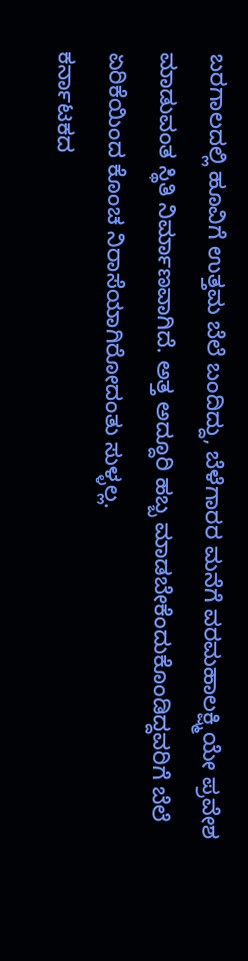ಬರಗಾಲದಲ್ಲಿ ಹೂವಿಗೆ ಉತ್ತಮ ಬೆಲೆ ಬಂದಿದ್ದು, ಬೆಳೆಗಾರರ ಮನೆಗೆ ವರಮಹಾಲಕ್ಷ್ಮಿಯೇ ಪ್ರವೇಶ ಮಾಡುವಂತ ಸ್ಥಿತಿ ನಿರ್ಮಾಣವಾಗಿದೆ. ಅತ್ತ ಅದ್ದೂರಿ ಹಬ್ಬ ಮಾಡಬೇಕೆಂದುಕೊಂಡಿದ್ದವರಿಗೆ ಬೆಲೆ ಏರಿಕೆಯಿಂದ ಕೊಂಚ ನಿರಾಸೆಯಾಗಿರೋದಂತು ಸುಳ್ಳಲ್ಲ.
ಕರ್ನಾಟಕದ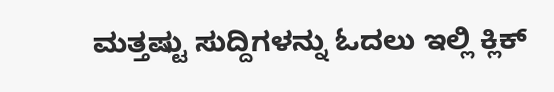ಮತ್ತಷ್ಟು ಸುದ್ದಿಗಳನ್ನು ಓದಲು ಇಲ್ಲಿ ಕ್ಲಿಕ್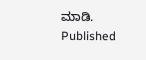ಮಾಡಿ.
Published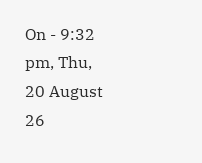On - 9:32 pm, Thu, 20 August 26